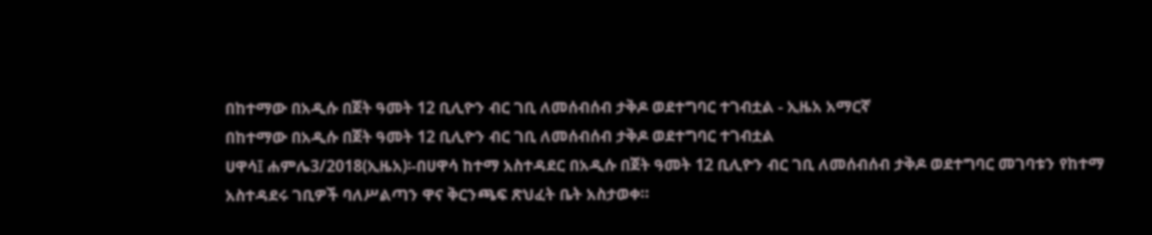በከተማው በአዲሱ በጀት ዓመት 12 ቢሊዮን ብር ገቢ ለመሰብሰብ ታቅዶ ወደተግባር ተገብቷል - ኢዜአ አማርኛ
በከተማው በአዲሱ በጀት ዓመት 12 ቢሊዮን ብር ገቢ ለመሰብሰብ ታቅዶ ወደተግባር ተገብቷል
ሀዋሳ፤ ሐምሌ3/2018(ኢዜአ)፡-በሀዋሳ ከተማ አስተዳደር በአዲሱ በጀት ዓመት 12 ቢሊዮን ብር ገቢ ለመሰብሰብ ታቅዶ ወደተግባር መገባቱን የከተማ አስተዳደሩ ገቢዎች ባለሥልጣን ዋና ቅርንጫፍ ጽህፈት ቤት አስታወቀ።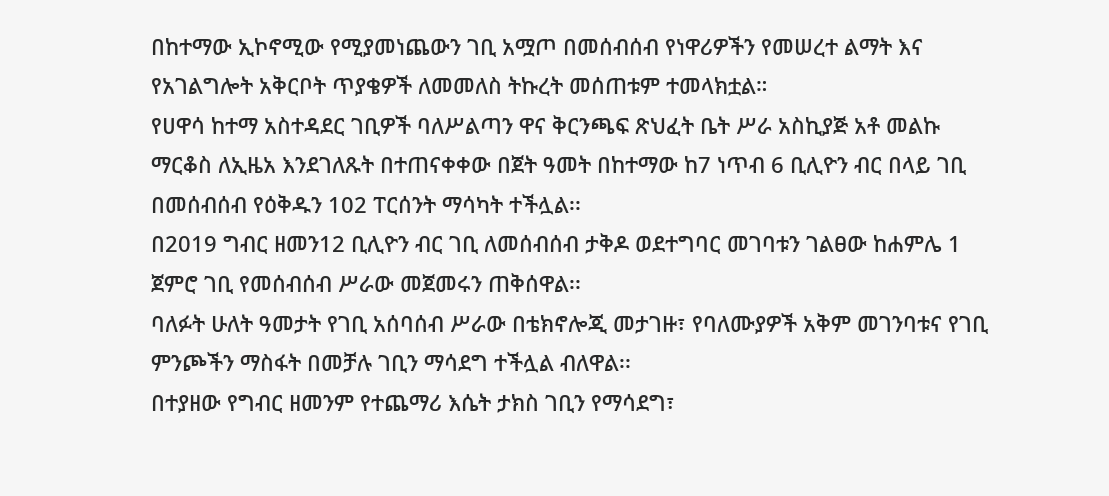በከተማው ኢኮኖሚው የሚያመነጨውን ገቢ አሟጦ በመሰብሰብ የነዋሪዎችን የመሠረተ ልማት እና የአገልግሎት አቅርቦት ጥያቄዎች ለመመለስ ትኩረት መሰጠቱም ተመላክቷል።
የሀዋሳ ከተማ አስተዳደር ገቢዎች ባለሥልጣን ዋና ቅርንጫፍ ጽህፈት ቤት ሥራ አስኪያጅ አቶ መልኩ ማርቆስ ለኢዜአ እንደገለጹት በተጠናቀቀው በጀት ዓመት በከተማው ከ7 ነጥብ 6 ቢሊዮን ብር በላይ ገቢ በመሰብሰብ የዕቅዱን 102 ፐርሰንት ማሳካት ተችሏል፡፡
በ2019 ግብር ዘመን12 ቢሊዮን ብር ገቢ ለመሰብሰብ ታቅዶ ወደተግባር መገባቱን ገልፀው ከሐምሌ 1 ጀምሮ ገቢ የመሰብሰብ ሥራው መጀመሩን ጠቅሰዋል፡፡
ባለፉት ሁለት ዓመታት የገቢ አሰባሰብ ሥራው በቴክኖሎጂ መታገዙ፣ የባለሙያዎች አቅም መገንባቱና የገቢ ምንጮችን ማስፋት በመቻሉ ገቢን ማሳደግ ተችሏል ብለዋል፡፡
በተያዘው የግብር ዘመንም የተጨማሪ እሴት ታክስ ገቢን የማሳደግ፣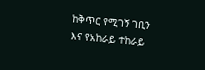ከቅጥር የሚገኝ ገቢን እና የአከራይ ተከራይ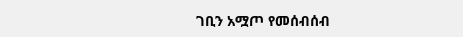ገቢን አሟጦ የመሰብሰብ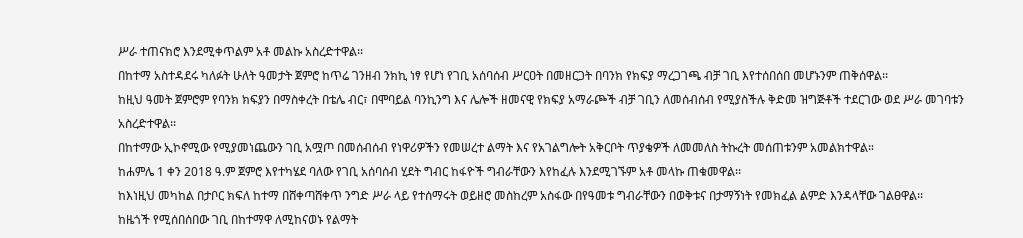ሥራ ተጠናክሮ እንደሚቀጥልም አቶ መልኩ አስረድተዋል፡፡
በከተማ አስተዳደሩ ካለፉት ሁለት ዓመታት ጀምሮ ከጥሬ ገንዘብ ንክኪ ነፃ የሆነ የገቢ አሰባሰብ ሥርዐት በመዘርጋት በባንክ የክፍያ ማረጋገጫ ብቻ ገቢ እየተሰበሰበ መሆኑንም ጠቅሰዋል፡፡
ከዚህ ዓመት ጀምሮም የባንክ ክፍያን በማስቀረት በቴሌ ብር፣ በሞባይል ባንኪንግ እና ሌሎች ዘመናዊ የክፍያ አማራጮች ብቻ ገቢን ለመሰብሰብ የሚያስችሉ ቅድመ ዝግጅቶች ተደርገው ወደ ሥራ መገባቱን አስረድተዋል፡፡
በከተማው ኢኮኖሚው የሚያመነጨውን ገቢ አሟጦ በመሰብሰብ የነዋሪዎችን የመሠረተ ልማት እና የአገልግሎት አቅርቦት ጥያቄዎች ለመመለስ ትኩረት መሰጠቱንም አመልክተዋል።
ከሐምሌ 1 ቀን 2018 ዓ.ም ጀምሮ እየተካሄደ ባለው የገቢ አሰባሰብ ሂደት ግብር ከፋዮች ግብራቸውን እየከፈሉ እንደሚገኙም አቶ መላኩ ጠቁመዋል፡፡
ከእነዚህ መካከል በታቦር ክፍለ ከተማ በሸቀጣሸቀጥ ንግድ ሥራ ላይ የተሰማሩት ወይዘሮ መስከረም አስፋው በየዓመቱ ግብራቸውን በወቅቱና በታማኝነት የመክፈል ልምድ እንዳላቸው ገልፀዋል፡፡
ከዜጎች የሚሰበሰበው ገቢ በከተማዋ ለሚከናወኑ የልማት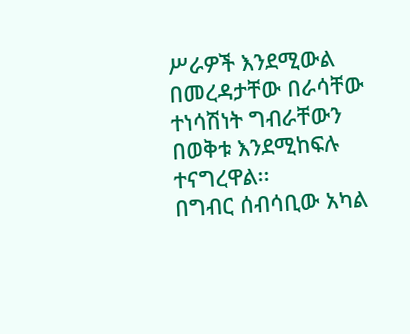ሥራዎች እንደሚውል በመረዳታቸው በራሳቸው ተነሳሽነት ግብራቸውን በወቅቱ እንደሚከፍሉ ተናግረዋል፡፡
በግብር ሰብሳቢው አካል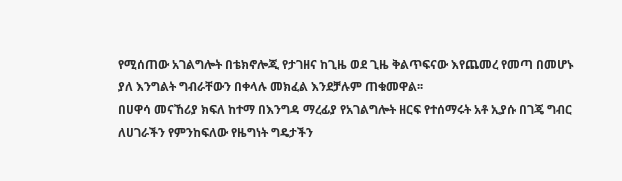የሚሰጠው አገልግሎት በቴክኖሎጂ የታገዘና ከጊዜ ወደ ጊዜ ቅልጥፍናው እየጨመረ የመጣ በመሆኑ ያለ እንግልት ግብራቸውን በቀላሉ መክፈል እንደቻሉም ጠቁመዋል፡፡
በሀዋሳ መናኸሪያ ክፍለ ከተማ በእንግዳ ማረፊያ የአገልግሎት ዘርፍ የተሰማሩት አቶ ኢያሱ በገጄ ግብር ለሀገራችን የምንከፍለው የዜግነት ግዴታችን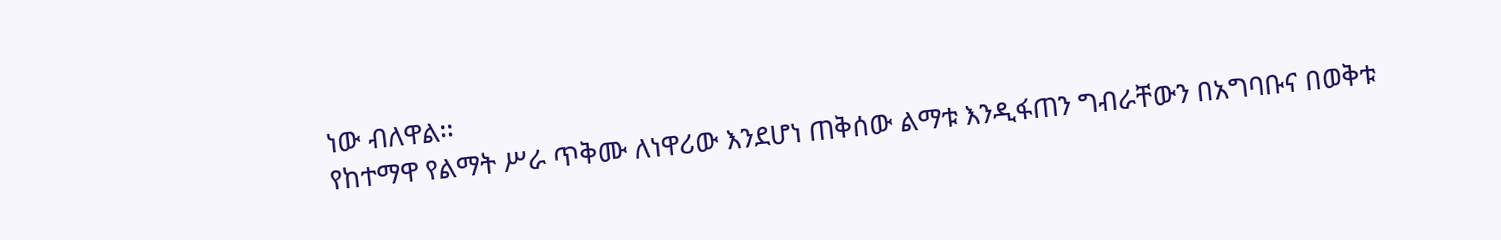ነው ብለዋል፡፡
የከተማዋ የልማት ሥራ ጥቅሙ ለነዋሪው እንደሆነ ጠቅሰው ልማቱ እንዲፋጠን ግብራቸውን በአግባቡና በወቅቱ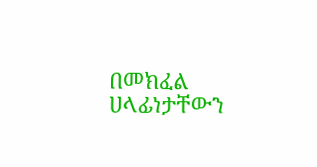በመክፈል ሀላፊነታቸውን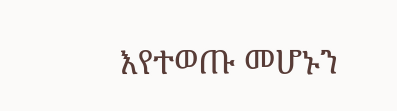እየተወጡ መሆኑን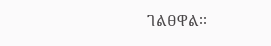ገልፀዋል፡፡